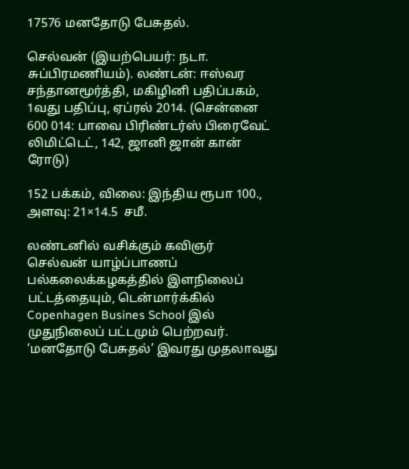17576 மனதோடு பேசுதல்.

செல்வன் (இயற்பெயர்: நடா. சுப்பிரமணியம்). லண்டன்: ஈஸ்வர சந்தானமூர்த்தி, மகிழினி பதிப்பகம், 1வது பதிப்பு, ஏப்ரல் 2014. (சென்னை 600 014: பாவை பிரிண்டர்ஸ் பிரைவேட் லிமிட்டெட், 142, ஜானி ஜான் கான் ரோடு)

152 பக்கம், விலை: இந்திய ரூபா 100., அளவு: 21×14.5  சமீ.

லண்டனில் வசிக்கும் கவிஞர் செல்வன் யாழ்ப்பாணப் பல்கலைக்கழகத்தில் இளநிலைப் பட்டத்தையும், டென்மார்க்கில் Copenhagen Busines School இல் முதுநிலைப் பட்டமும் பெற்றவர். ‘மனதோடு பேசுதல்’ இவரது முதலாவது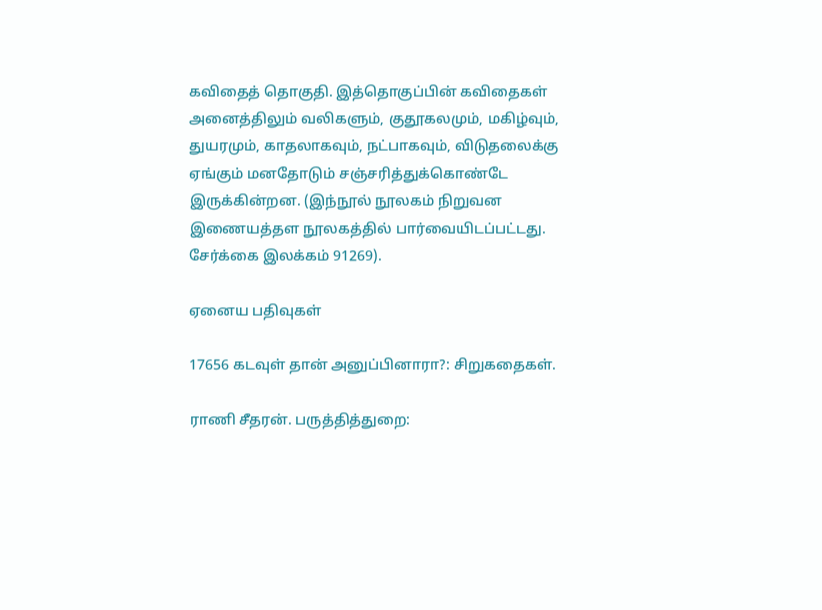கவிதைத் தொகுதி. இத்தொகுப்பின் கவிதைகள் அனைத்திலும் வலிகளும், குதூகலமும், மகிழ்வும், துயரமும், காதலாகவும், நட்பாகவும், விடுதலைக்கு ஏங்கும் மனதோடும் சஞ்சரித்துக்கொண்டே இருக்கின்றன. (இந்நூல் நூலகம் நிறுவன இணையத்தள நூலகத்தில் பார்வையிடப்பட்டது. சேர்க்கை இலக்கம் 91269).

ஏனைய பதிவுகள்

17656 கடவுள் தான் அனுப்பினாரா?: சிறுகதைகள்.

ராணி சீதரன். பருத்தித்துறை: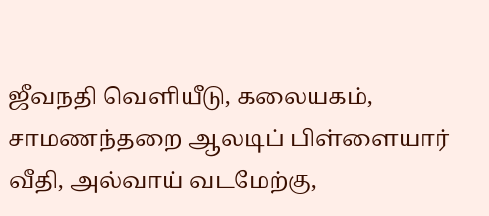ஜீவநதி வெளியீடு, கலையகம், சாமணந்தறை ஆலடிப் பிள்ளையார் வீதி, அல்வாய் வடமேற்கு,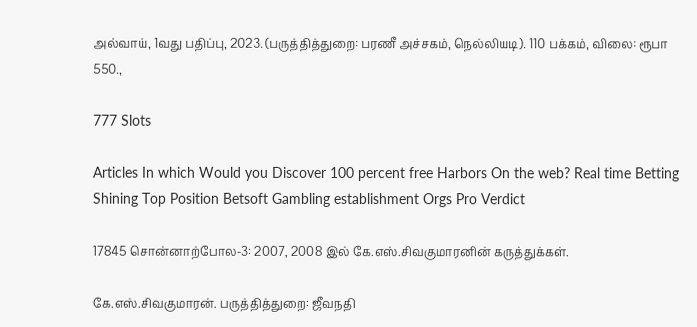அல்வாய், 1வது பதிப்பு, 2023. (பருத்தித்துறை: பரணீ அச்சகம், நெல்லியடி). 110 பக்கம், விலை: ரூபா 550.,

777 Slots

Articles In which Would you Discover 100 percent free Harbors On the web? Real time Betting Shining Top Position Betsoft Gambling establishment Orgs Pro Verdict

17845 சொன்னாற்போல-3: 2007, 2008 இல் கே.எஸ்.சிவகுமாரனின் கருத்துக்கள்.

கே.எஸ்.சிவகுமாரன். பருத்தித்துறை: ஜீவநதி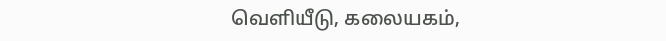வெளியீடு, கலையகம்,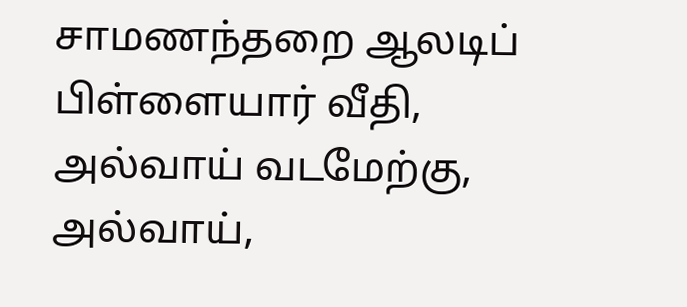சாமணந்தறை ஆலடிப் பிள்ளையார் வீதி, அல்வாய் வடமேற்கு, அல்வாய்,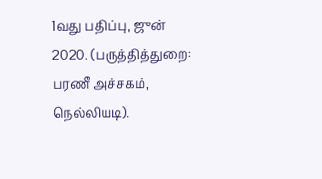1வது பதிப்பு, ஜுன் 2020. (பருத்தித்துறை: பரணீ அச்சகம், நெல்லியடி).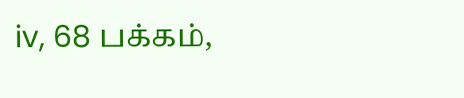iv, 68 பக்கம்,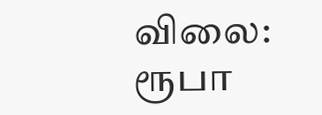விலை: ரூபா